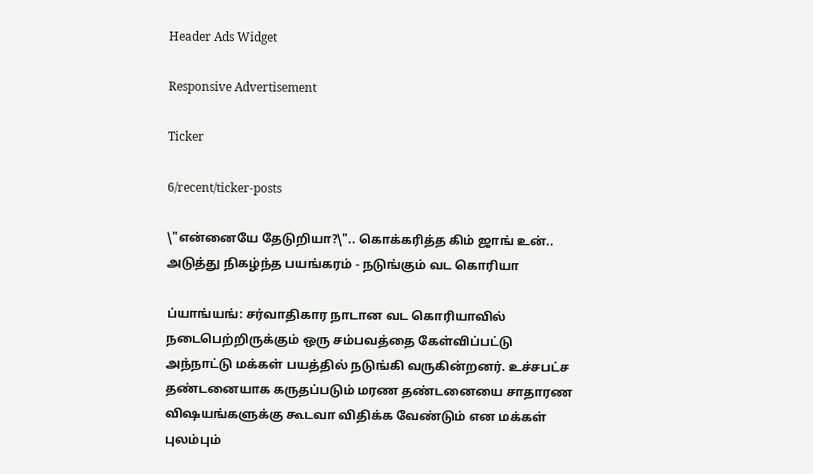Header Ads Widget

Responsive Advertisement

Ticker

6/recent/ticker-posts

\"என்னையே தேடுறியா?\".. கொக்கரித்த கிம் ஜாங் உன்.. அடுத்து நிகழ்ந்த பயங்கரம் - நடுங்கும் வட கொரியா

ப்யாங்யங்: சர்வாதிகார நாடான வட கொரியாவில் நடைபெற்றிருக்கும் ஒரு சம்பவத்தை கேள்விப்பட்டு அந்நாட்டு மக்கள் பயத்தில் நடுங்கி வருகின்றனர். உச்சபட்ச தண்டனையாக கருதப்படும் மரண தண்டனையை சாதாரண விஷயங்களுக்கு கூடவா விதிக்க வேண்டும் என மக்கள் புலம்பும்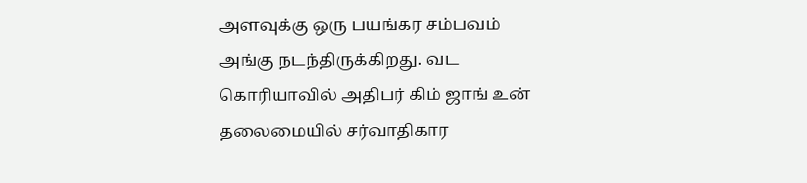அளவுக்கு ஒரு பயங்கர சம்பவம் அங்கு நடந்திருக்கிறது. வட கொரியாவில் அதிபர் கிம் ஜாங் உன் தலைமையில் சர்வாதிகார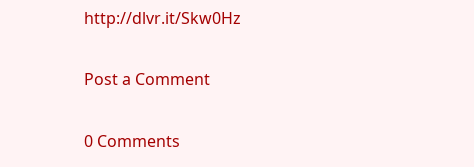http://dlvr.it/Skw0Hz

Post a Comment

0 Comments